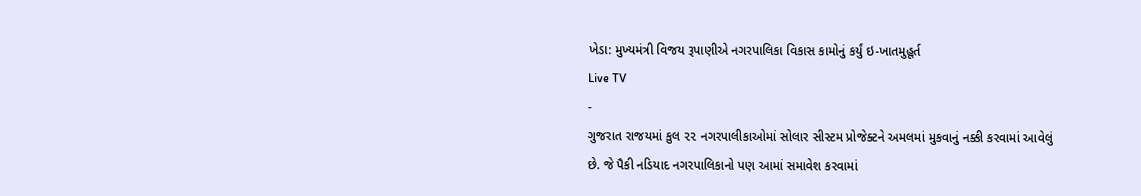ખેડા: મુખ્યમંત્રી વિજય રૂપાણીએ નગરપાલિકા વિકાસ કામોનું કર્યું ઇ-ખાતમુહૂર્ત
Live TV
-
ગુજરાત રાજયમાં કુલ ૨૨ નગરપાલીકાઓમાં સોલાર સીસ્ટમ પ્રોજેક્ટને અમલમાં મુકવાનું નક્કી કરવામાં આવેલું છે. જે પૈકી નડિયાદ નગરપાલિકાનો પણ આમાં સમાવેશ કરવામાં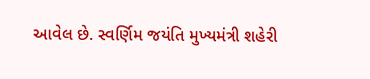આવેલ છે. સ્વર્ણિમ જયંતિ મુખ્યમંત્રી શહેરી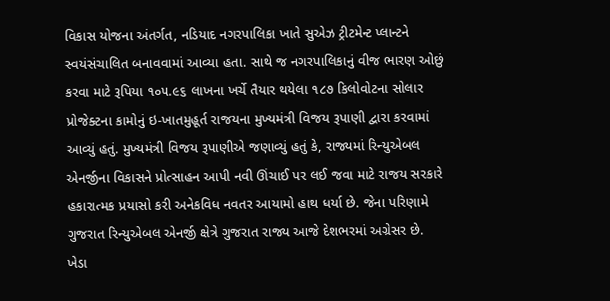વિકાસ યોજના અંતર્ગત, નડિયાદ નગરપાલિકા ખાતે સુએઝ ટ્રીટમેન્ટ પ્લાન્ટને સ્વયંસંચાલિત બનાવવામાં આવ્યા હતા. સાથે જ નગરપાલિકાનું વીજ ભારણ ઓછું કરવા માટે રૂપિયા ૧૦૫.૯૬ લાખના ખર્ચે તૈયાર થયેલા ૧૮૭ કિલોવોટના સોલાર પ્રોજેક્ટના કામોનું ઇ-ખાતમુહૂર્ત રાજયના મુખ્યમંત્રી વિજય રૂપાણી દ્વારા કરવામાં આવ્યું હતું. મુખ્યમંત્રી વિજય રૂપાણીએ જણાવ્યું હતું કે, રાજ્યમાં રિન્યુએબલ એનર્જીના વિકાસને પ્રોત્સાહન આપી નવી ઊંચાઈ પર લઈ જવા માટે રાજય સરકારે હકારાત્મક પ્રયાસો કરી અનેકવિધ નવતર આયામો હાથ ધર્યા છે. જેના પરિણામે ગુજરાત રિન્યુએબલ એનર્જી ક્ષેત્રે ગુજરાત રાજ્ય આજે દેશભરમાં અગ્રેસર છે. ખેડા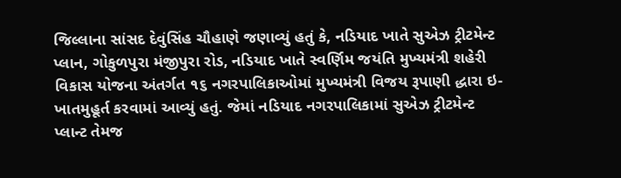જિલ્લાના સાંસદ દેવુંસિંહ ચૌહાણે જણાવ્યું હતું કે, નડિયાદ ખાતે સુએઝ ટ્રીટમેન્ટ પ્લાન, ગોકુળપુરા મંજીપુરા રોડ, નડિયાદ ખાતે સ્વર્ણિમ જયંતિ મુખ્યમંત્રી શહેરી વિકાસ યોજના અંતર્ગત ૧૬ નગરપાલિકાઓમાં મુખ્યમંત્રી વિજય રૂપાણી દ્ધારા ઇ-ખાતમુહૂર્ત કરવામાં આવ્યું હતું. જેમાં નડિયાદ નગરપાલિકામાં સુએઝ ટ્રીટમેન્ટ પ્લાન્ટ તેમજ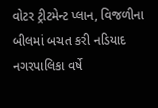વોટર ટ્રીટમેન્ટ પ્લાન, વિજળીના બીલમાં બચત કરી નડિયાદ નગરપાલિકા વર્ષે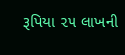રૂપિયા ૨૫ લાખની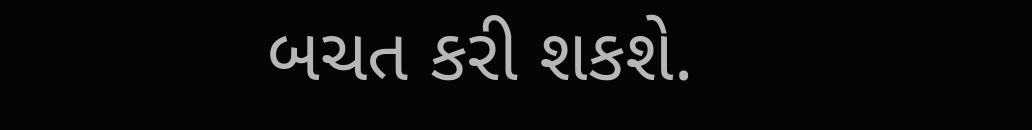બચત કરી શકશે.